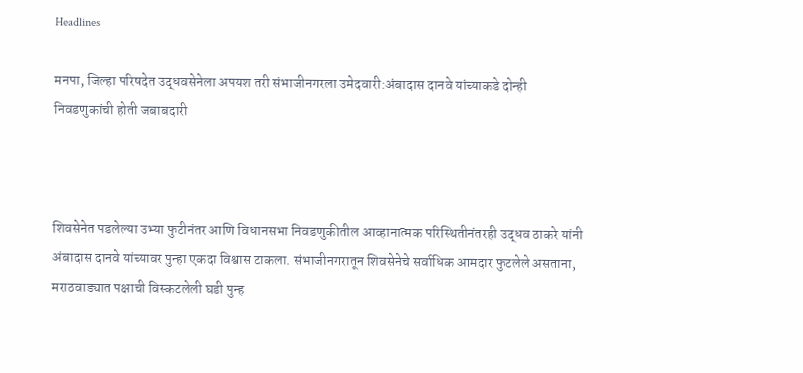Headlines

मनपा, जिल्हा परिषदेत उद्धवसेनेला अपयश तरी संभाजीनगरला उमेदवारी:अंबादास दानवे यांच्याकडे दोन्ही निवडणुकांची होती जबाबदारी



शिवसेनेत पडलेल्या उभ्या फुटीनंतर आणि विधानसभा निवडणुकीतील आव्हानात्मक परिस्थितीनंतरही उद्धव ठाकरे यांनी अंबादास दानवे यांच्यावर पुन्हा एकदा विश्वास टाकला. संभाजीनगरातून शिवसेनेचे सर्वाधिक आमदार फुटलेले असताना, मराठवाड्यात पक्षाची विस्कटलेली घडी पुन्ह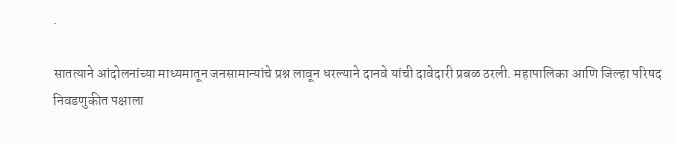.

सातत्याने आंदोलनांच्या माध्यमातून जनसामान्यांचे प्रश्न लावून धरल्याने दानवे यांची दावेदारी प्रबळ ठरली. महापालिका आणि जिल्हा परिषद निवडणुकीत पक्षाला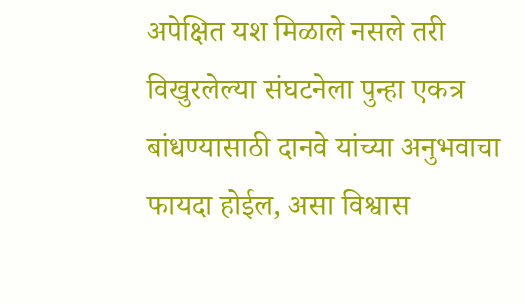अपेक्षित यश मिळाले नसले तरी विखुरलेल्या संघटनेला पुन्हा एकत्र बांधण्यासाठी दानवे यांच्या अनुभवाचा फायदा होईल, असा विश्वास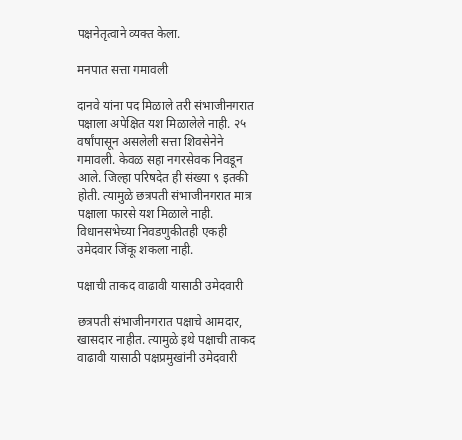पक्षनेतृत्वाने व्यक्त केला.

मनपात सत्ता गमावली

दानवे यांना पद मिळाले तरी संभाजीनगरात पक्षाला अपेक्षित यश मिळालेले नाही. २५ वर्षांपासून असलेली सत्ता शिवसेनेने गमावली. केवळ सहा नगरसेवक निवडून आले. जिल्हा परिषदेत ही संख्या ९ इतकी होती. त्यामुळे छत्रपती संभाजीनगरात मात्र पक्षाला फारसे यश मिळाले नाही. विधानसभेच्या निवडणुकीतही एकही उमेदवार जिंकू शकला नाही.

पक्षाची ताकद वाढावी यासाठी उमेदवारी

छत्रपती संभाजीनगरात पक्षाचे आमदार, खासदार नाहीत. त्यामुळे इथे पक्षाची ताकद वाढावी यासाठी पक्षप्रमुखांनी उमेदवारी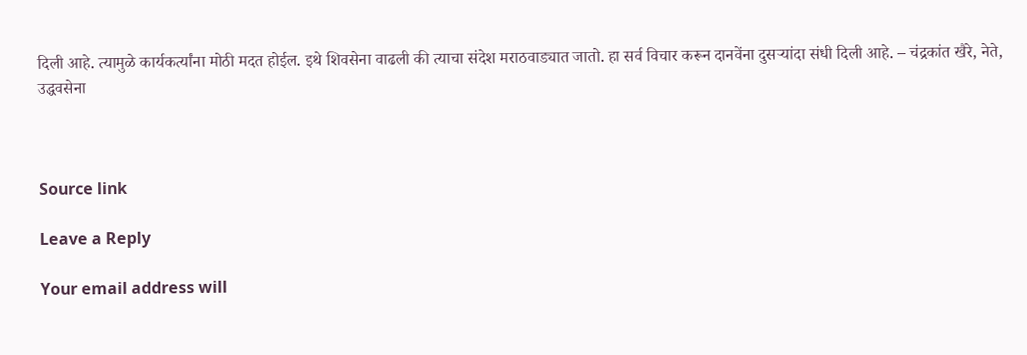दिली आहे. त्यामुळे कार्यकर्त्यांना मोठी मदत होईल. इथे शिवसेना वाढली की त्याचा संदेश मराठवाड्यात जातो. हा सर्व विचार करून दानवेंना दुसऱ्यांदा संधी दिली आहे. – चंद्रकांत खैरे, नेते, उद्धवसेना



Source link

Leave a Reply

Your email address will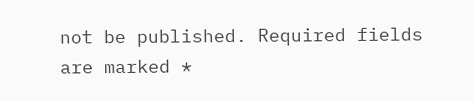not be published. Required fields are marked *